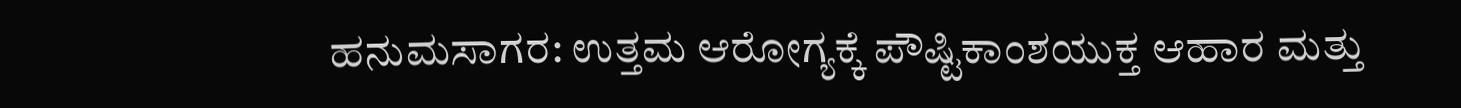ಹನುಮಸಾಗರ: ಉತ್ತಮ ಆರೋಗ್ಯಕ್ಕೆ ಪೌಷ್ಟಿಕಾಂಶಯುಕ್ತ ಆಹಾರ ಮತ್ತು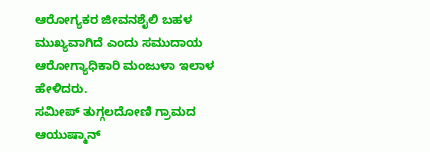ಆರೋಗ್ಯಕರ ಜೀವನಶೈಲಿ ಬಹಳ ಮುಖ್ಯವಾಗಿದೆ ಎಂದು ಸಮುದಾಯ ಆರೋಗ್ಯಾಧಿಕಾರಿ ಮಂಜುಳಾ ಇಲಾಳ ಹೇಳಿದರು.
ಸಮೀಪ್ ತುಗ್ಗಲದೋಣಿ ಗ್ರಾಮದ ಆಯುಷ್ಮಾನ್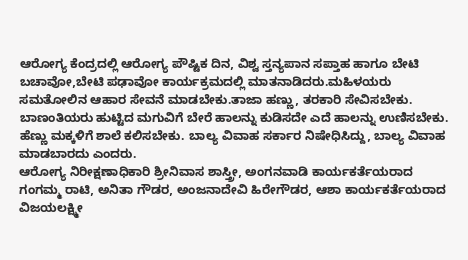ಆರೋಗ್ಯ ಕೆಂದ್ರದಲ್ಲಿ ಆರೋಗ್ಯ ಪೌಷ್ಟಿಕ ದಿನ, ವಿಶ್ವ ಸ್ತನ್ಯಪಾನ ಸಪ್ತಾಹ ಹಾಗೂ ಬೇಟಿ ಬಚಾವೋ,ಬೇಟಿ ಪಢಾವೋ ಕಾರ್ಯಕ್ರಮದಲ್ಲಿ ಮಾತನಾಡಿದರು.ಮಹಿಳಯರು ಸಮತೋಲಿನ ಆಹಾರ ಸೇವನೆ ಮಾಡಬೇಕು.ತಾಜಾ ಹಣ್ಣು, ತರಕಾರಿ ಸೇವಿಸಬೇಕು. ಬಾಣಂತಿಯರು ಹುಟ್ಟಿದ ಮಗುವಿಗೆ ಬೇರೆ ಹಾಲನ್ನು ಕುಡಿಸದೇ ಎದೆ ಹಾಲನ್ನು ಉಣಿಸಬೇಕು. ಹೆಣ್ಣು ಮಕ್ಕಳಿಗೆ ಶಾಲೆ ಕಲಿಸಬೇಕು. ಬಾಲ್ಯ ವಿವಾಹ ಸರ್ಕಾರ ನಿಷೇಧಿಸಿದ್ದು, ಬಾಲ್ಯ ವಿವಾಹ ಮಾಡಬಾರದು ಎಂದರು.
ಆರೋಗ್ಯ ನಿರೀಕ್ಷಣಾಧಿಕಾರಿ ಶ್ರೀನಿವಾಸ ಶಾಸ್ತ್ರೀ, ಅಂಗನವಾಡಿ ಕಾರ್ಯಕರ್ತೆಯರಾದ ಗಂಗಮ್ಮ ರಾಟಿ, ಅನಿತಾ ಗೌಡರ, ಅಂಜನಾದೇವಿ ಹಿರೇಗೌಡರ, ಆಶಾ ಕಾರ್ಯಕರ್ತೆಯರಾದ ವಿಜಯಲಕ್ಷ್ಮೀ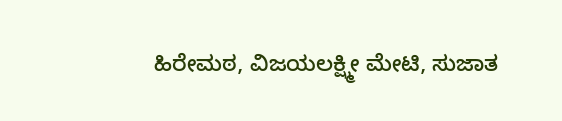ಹಿರೇಮಠ, ವಿಜಯಲಕ್ಷ್ಮೀ ಮೇಟಿ, ಸುಜಾತ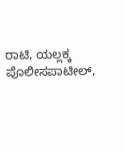ರಾಟಿ, ಯಲ್ಲಕ್ಕ ಪೊಲೀಸಪಾಟೀಲ್,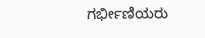ಗರ್ಭೀಣಿಯರು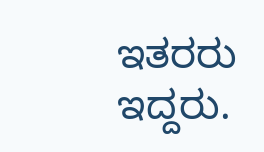ಇತರರು ಇದ್ದರು.